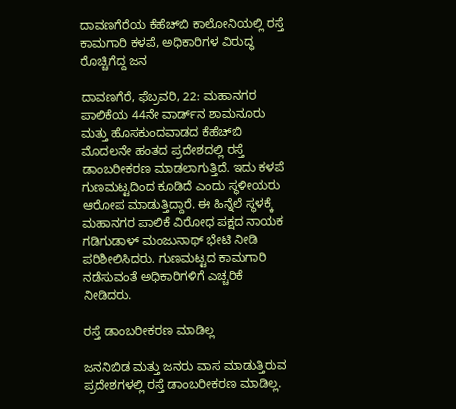ದಾವಣಗೆರೆಯ ಕೆಹೆಚ್‌ಬಿ ಕಾಲೋನಿಯಲ್ಲಿ ರಸ್ತೆ ಕಾಮಗಾರಿ ಕಳಪೆ, ಅಧಿಕಾರಿಗಳ ವಿರುದ್ಧ ರೊಚ್ಚಿಗೆದ್ದ ಜನ

ದಾವಣಗೆರೆ, ಫೆಬ್ರವರಿ, 22: ಮಹಾನಗರ ಪಾಲಿಕೆಯ 44ನೇ ವಾರ್ಡ್‌ನ ಶಾಮನೂರು ಮತ್ತು ಹೊಸಕುಂದವಾಡದ ಕೆಹೆಚ್‌ಬಿ ಮೊದಲನೇ ಹಂತದ ಪ್ರದೇಶದಲ್ಲಿ ರಸ್ತೆ ಡಾಂಬರೀಕರಣ ಮಾಡಲಾಗುತ್ತಿದೆ. ಇದು ಕಳಪೆ ಗುಣಮಟ್ಟದಿಂದ ಕೂಡಿದೆ ಎಂದು ಸ್ಥಳೀಯರು ಆರೋಪ ಮಾಡುತ್ತಿದ್ದಾರೆ. ಈ ಹಿನ್ನೆಲೆ ಸ್ಥಳಕ್ಕೆ ಮಹಾನಗರ ಪಾಲಿಕೆ ವಿರೋಧ ಪಕ್ಷದ ನಾಯಕ ಗಡಿಗುಡಾಳ್ ಮಂಜುನಾಥ್ ಭೇಟಿ ನೀಡಿ ಪರಿಶೀಲಿಸಿದರು. ಗುಣಮಟ್ಟದ ಕಾಮಗಾರಿ ನಡೆಸುವಂತೆ ಅಧಿಕಾರಿಗಳಿಗೆ ಎಚ್ಚರಿಕೆ ನೀಡಿದರು.

ರಸ್ತೆ ಡಾಂಬರೀಕರಣ ಮಾಡಿಲ್ಲ

ಜನನಿಬಿಡ ಮತ್ತು ಜನರು ವಾಸ ಮಾಡುತ್ತಿರುವ ಪ್ರದೇಶಗಳಲ್ಲಿ ರಸ್ತೆ ಡಾಂಬರೀಕರಣ ಮಾಡಿಲ್ಲ.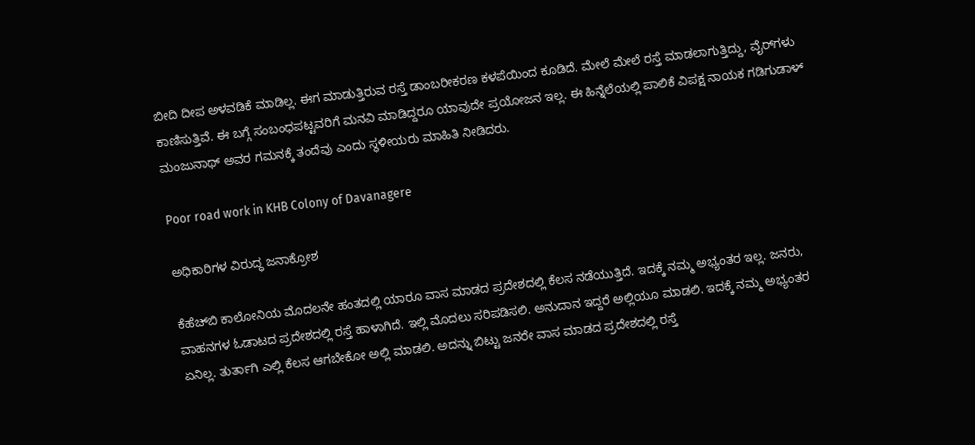ಬೀದಿ ದೀಪ ಅಳವಡಿಕೆ ಮಾಡಿಲ್ಲ. ಈಗ ಮಾಡುತ್ತಿರುವ ರಸ್ತೆ ಡಾಂಬರೀಕರಣ ಕಳಪೆಯಿಂದ ಕೂಡಿದೆ. ಮೇಲೆ ಮೇಲೆ ರಸ್ತೆ ಮಾಡಲಾಗುತ್ತಿದ್ದು, ವೈರ್‌ಗಳು ಕಾಣಿಸುತ್ತಿವೆ. ಈ ಬಗ್ಗೆ ಸಂಬಂಧಪಟ್ಟವರಿಗೆ ಮನವಿ ಮಾಡಿದ್ದರೂ ಯಾವುದೇ ಪ್ರಯೋಜನ ಇಲ್ಲ. ಈ ಹಿನ್ನೆಲೆಯಲ್ಲಿ ಪಾಲಿಕೆ ವಿಪಕ್ಷ ನಾಯಕ ಗಡಿಗುಡಾಳ್ ಮಂಜುನಾಥ್ ಅವರ ಗಮನಕ್ಕೆ ತಂದೆವು ಎಂದು ಸ್ಥಳೀಯರು ಮಾಹಿತಿ ನೀಡಿದರು.

Poor road work in KHB Colony of Davanagere

ಅಧಿಕಾರಿಗಳ ವಿರುದ್ಧ ಜನಾಕ್ರೋಶ

ಕೆಹೆಚ್‌ಬಿ ಕಾಲೋನಿಯ ಮೊದಲನೇ ಹಂತದಲ್ಲಿ ಯಾರೂ ವಾಸ ಮಾಡದ ಪ್ರದೇಶದಲ್ಲಿ ಕೆಲಸ ನಡೆಯುತ್ತಿದೆ. ಇದಕ್ಕೆ ನಮ್ಮ ಅಭ್ಯಂತರ ಇಲ್ಲ. ಜನರು, ವಾಹನಗಳ ಓಡಾಟದ ಪ್ರದೇಶದಲ್ಲಿ ರಸ್ತೆ ಹಾಳಾಗಿದೆ. ಇಲ್ಲಿ ಮೊದಲು ಸರಿಪಡಿಸಲಿ. ಅನುದಾನ ಇದ್ದರೆ ಅಲ್ಲಿಯೂ ಮಾಡಲಿ. ಇದಕ್ಕೆ ನಮ್ಮ ಅಭ್ಯಂತರ ಏನಿಲ್ಲ. ತುರ್ತಾಗಿ ಎಲ್ಲಿ ಕೆಲಸ ಆಗಬೇಕೋ ಅಲ್ಲಿ‌ ಮಾಡಲಿ. ಅದನ್ನು ಬಿಟ್ಟು ಜನರೇ ವಾಸ ಮಾಡದ ಪ್ರದೇಶದಲ್ಲಿ ರಸ್ತೆ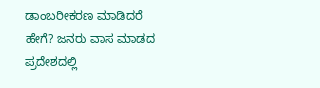ಡಾಂಬರೀಕರಣ ಮಾಡಿದರೆ ಹೇಗೆ? ಜನರು ವಾಸ ಮಾಡದ ಪ್ರದೇಶದಲ್ಲಿ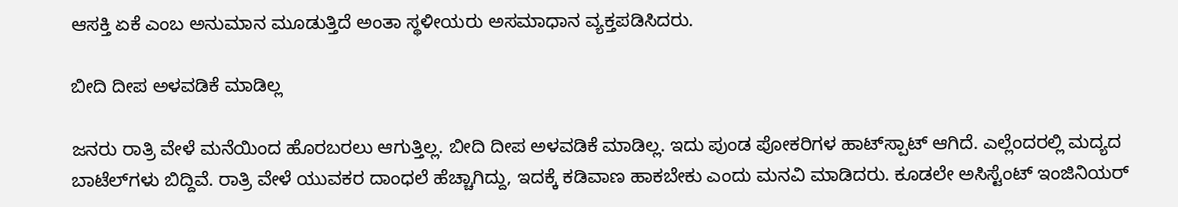ಆಸಕ್ತಿ ಏಕೆ ಎಂಬ ಅನುಮಾನ ಮೂಡುತ್ತಿದೆ ಅಂತಾ ಸ್ಥಳೀಯರು ಅಸಮಾಧಾನ ವ್ಯಕ್ತಪಡಿಸಿದರು.

ಬೀದಿ ದೀಪ ಅಳವಡಿಕೆ ಮಾಡಿಲ್ಲ

ಜನರು ರಾತ್ರಿ ವೇಳೆ ಮನೆಯಿಂದ ಹೊರಬರಲು ಆಗುತ್ತಿಲ್ಲ. ಬೀದಿ ದೀಪ ಅಳವಡಿಕೆ ಮಾಡಿಲ್ಲ. ಇದು ಪುಂಡ ಪೋಕರಿಗಳ ಹಾಟ್‌ಸ್ಪಾಟ್ ಆಗಿದೆ. ಎಲ್ಲೆಂದರಲ್ಲಿ‌ ಮದ್ಯದ ಬಾಟೆಲ್‌ಗಳು ಬಿದ್ದಿವೆ. ರಾತ್ರಿ ವೇಳೆ ಯುವಕರ ದಾಂಧಲೆ ಹೆಚ್ಚಾಗಿದ್ದು, ಇದಕ್ಕೆ ಕಡಿವಾಣ ಹಾಕಬೇಕು ಎಂದು ಮನವಿ ಮಾಡಿದರು‌. ಕೂಡಲೇ ಅಸಿಸ್ಟೆಂಟ್ ಇಂಜಿನಿಯರ್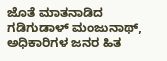ಜೊತೆ ಮಾತನಾಡಿದ ಗಡಿಗುಡಾಳ್ ಮಂಜುನಾಥ್, ಅಧಿಕಾರಿಗಳ ಜನರ ಹಿತ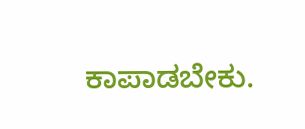ಕಾಪಾಡಬೇಕು.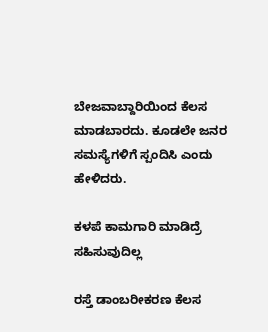ಬೇಜವಾಬ್ದಾರಿಯಿಂದ ಕೆಲಸ ಮಾಡಬಾರದು. ಕೂಡಲೇ ಜನರ ಸಮಸ್ಯೆಗಳಿಗೆ ಸ್ಪಂದಿಸಿ ಎಂದು ಹೇಳಿದರು.

ಕಳಪೆ ಕಾಮಗಾರಿ ಮಾಡಿದ್ರೆ ಸಹಿಸುವುದಿಲ್ಲ

ರಸ್ತೆ ಡಾಂಬರೀಕರಣ ಕೆಲಸ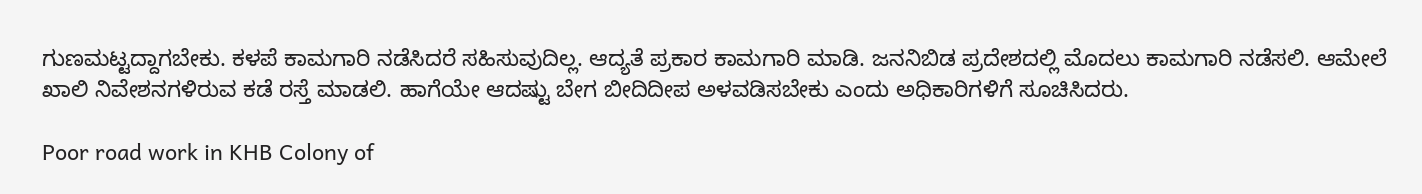ಗುಣಮಟ್ಟದ್ದಾಗಬೇಕು. ಕಳಪೆ ಕಾಮಗಾರಿ ನಡೆಸಿದರೆ ಸಹಿಸುವುದಿಲ್ಲ. ಆದ್ಯತೆ ಪ್ರಕಾರ ಕಾಮಗಾರಿ ಮಾಡಿ. ಜನನಿಬಿಡ ಪ್ರದೇಶದಲ್ಲಿ ಮೊದಲು ಕಾಮಗಾರಿ ನಡೆಸಲಿ. ಆಮೇಲೆ ಖಾಲಿ ನಿವೇಶನಗಳಿರುವ ಕಡೆ ರಸ್ತೆ ಮಾಡಲಿ. ಹಾಗೆಯೇ ಆದಷ್ಟು ಬೇಗ ಬೀದಿದೀಪ ಅಳವಡಿಸಬೇಕು ಎಂದು ಅಧಿಕಾರಿಗಳಿಗೆ ಸೂಚಿಸಿದರು‌.

Poor road work in KHB Colony of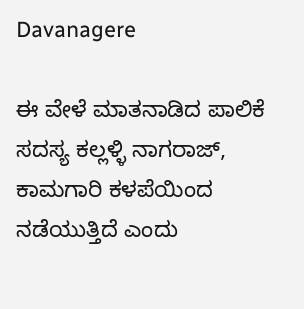Davanagere

ಈ ವೇಳೆ ಮಾತನಾಡಿದ ಪಾಲಿಕೆ ಸದಸ್ಯ ಕಲ್ಲಳ್ಳಿ ನಾಗರಾಜ್, ಕಾಮಗಾರಿ ಕಳಪೆಯಿಂದ ನಡೆಯುತ್ತಿದೆ ಎಂದು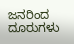ಜನರಿಂದ ದೂರುಗಳು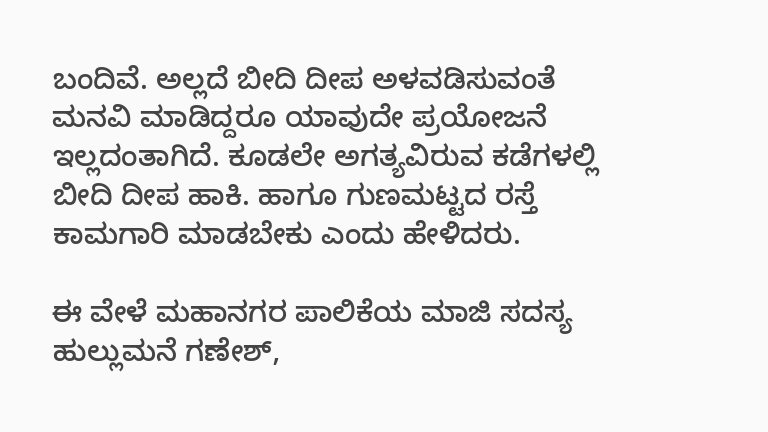ಬಂದಿವೆ. ಅಲ್ಲದೆ ಬೀದಿ ದೀಪ ಅಳವಡಿಸುವಂತೆ ಮನವಿ ಮಾಡಿದ್ದರೂ ಯಾವುದೇ ಪ್ರಯೋಜನೆ ಇಲ್ಲದಂತಾಗಿದೆ. ಕೂಡಲೇ ಅಗತ್ಯವಿರುವ ಕಡೆಗಳಲ್ಲಿ ಬೀದಿ ದೀಪ ಹಾಕಿ. ಹಾಗೂ ಗುಣಮಟ್ಟದ ರಸ್ತೆ ಕಾಮಗಾರಿ ಮಾಡಬೇಕು ಎಂದು ಹೇಳಿದರು.

ಈ ವೇಳೆ ಮಹಾನಗರ ಪಾಲಿಕೆಯ ಮಾಜಿ ಸದಸ್ಯ ಹುಲ್ಲುಮನೆ ಗಣೇಶ್,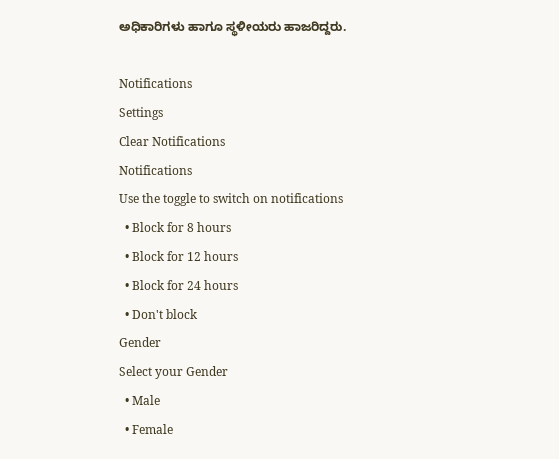ಅಧಿಕಾರಿಗಳು ಹಾಗೂ ಸ್ಥಳೀಯರು ಹಾಜರಿದ್ದರು.

Notifications
Settings
Clear Notifications
Notifications
Use the toggle to switch on notifications
  • Block for 8 hours
  • Block for 12 hours
  • Block for 24 hours
  • Don't block
Gender
Select your Gender
  • Male
  • Female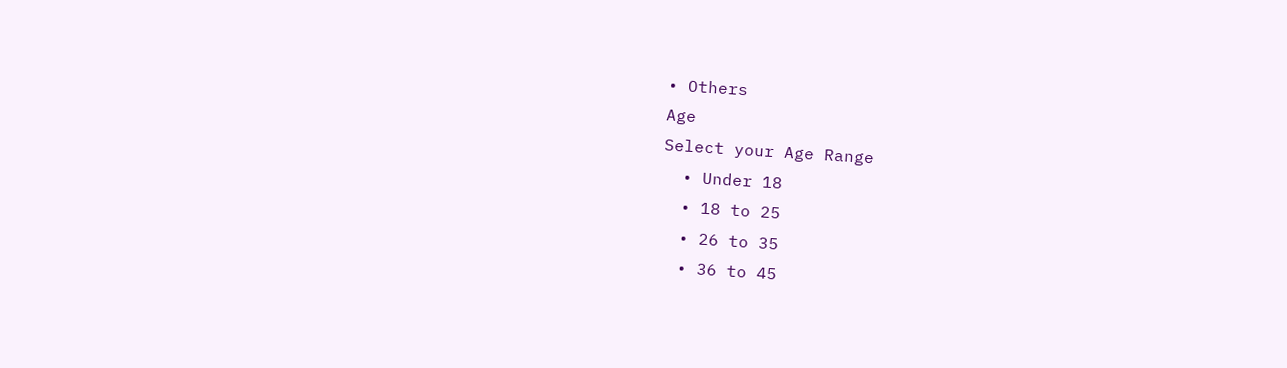• Others
Age
Select your Age Range
  • Under 18
  • 18 to 25
  • 26 to 35
  • 36 to 45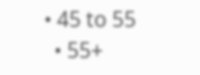• 45 to 55
  • 55+